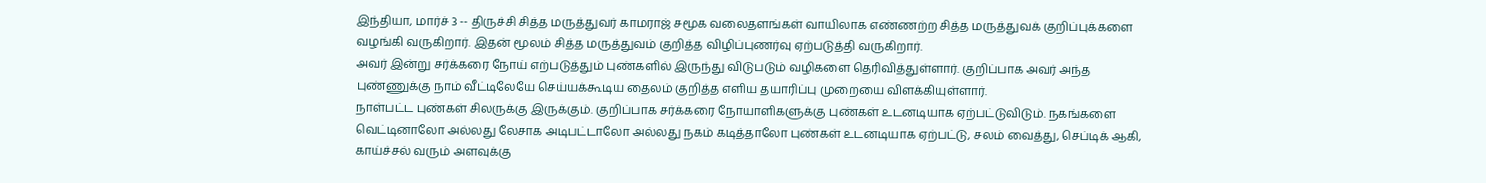இந்தியா, மார்ச் 3 -- திருச்சி சித்த மருத்துவர் காமராஜ் சமூக வலைதளங்கள் வாயிலாக எண்ணற்ற சித்த மருத்துவக் குறிப்புக்களை வழங்கி வருகிறார். இதன் மூலம் சித்த மருத்துவம் குறித்த விழிப்புணர்வு ஏற்படுத்தி வருகிறார்.
அவர் இன்று சர்க்கரை நோய் எற்படுத்தும் புண்களில் இருந்து விடுபடும் வழிகளை தெரிவித்துள்ளார். குறிப்பாக அவர் அந்த புண்ணுக்கு நாம் வீட்டிலேயே செய்யக்கூடிய தைலம் குறித்த எளிய தயாரிப்பு முறையை விளக்கியுள்ளார்.
நாள்பட்ட புண்கள் சிலருக்கு இருக்கும். குறிப்பாக சர்க்கரை நோயாளிகளுக்கு புண்கள் உடனடியாக ஏற்பட்டுவிடும். நகங்களை வெட்டினாலோ அல்லது லேசாக அடிபட்டாலோ அல்லது நகம் கடித்தாலோ புண்கள் உடனடியாக ஏற்பட்டு, சலம் வைத்து, செப்டிக் ஆகி, காய்ச்சல் வரும் அளவுக்கு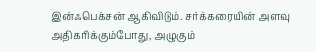இன்ஃபெக்சன் ஆகிவிடும். சர்க்கரையின் அளவு அதிகரிக்கும்போது, அழுகும்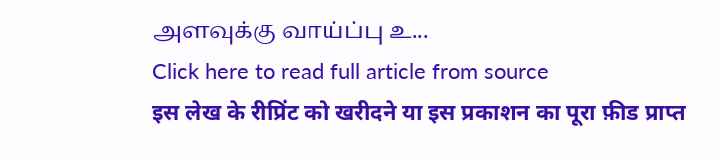அளவுக்கு வாய்ப்பு உ...
Click here to read full article from source
इस लेख के रीप्रिंट को खरीदने या इस प्रकाशन का पूरा फ़ीड प्राप्त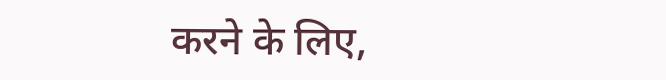करने के लिए,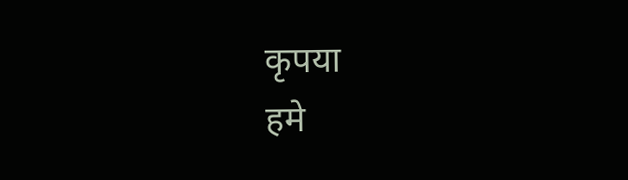कृपया
हमे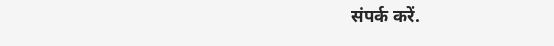संपर्क करें.